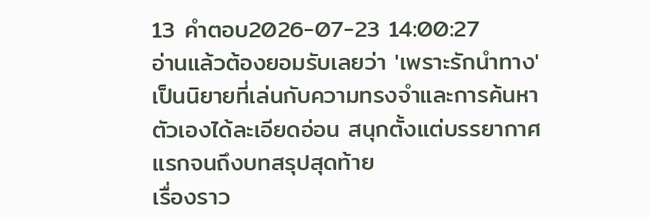13 คำตอบ2026-07-23 14:00:27
อ่านแล้วต้องยอมรับเลยว่า 'เพราะรักนําทาง' เป็นนิยายที่เล่นกับความทรงจำและการค้นหาตัวเองได้ละเอียดอ่อน สนุกตั้งแต่บรรยากาศแรกจนถึงบทสรุปสุดท้าย
เรื่องราว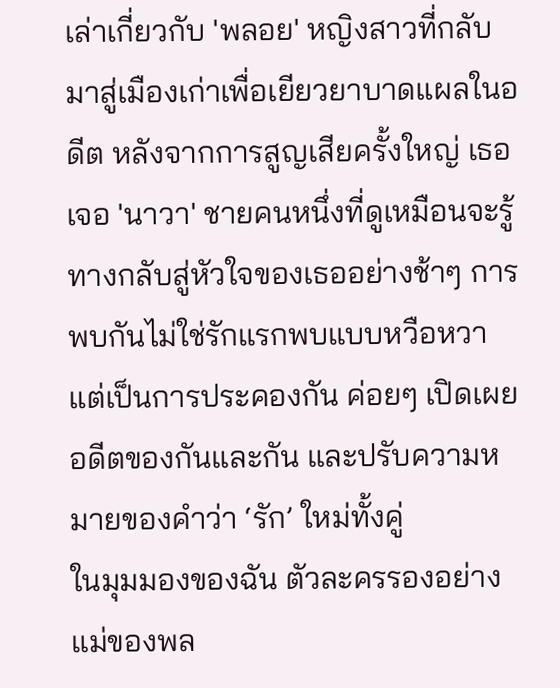เล่าเกี่ยวกับ 'พลอย' หญิงสาวที่กลับมาสู่เมืองเก่าเพื่อเยียวยาบาดแผลในอดีต หลังจากการสูญเสียครั้งใหญ่ เธอเจอ 'นาวา' ชายคนหนึ่งที่ดูเหมือนจะรู้ทางกลับสู่หัวใจของเธออย่างช้าๆ การพบกันไม่ใช่รักแรกพบแบบหวือหวา แต่เป็นการประคองกัน ค่อยๆ เปิดเผยอดีตของกันและกัน และปรับความหมายของคำว่า ‘รัก’ ใหม่ทั้งคู่
ในมุมมองของฉัน ตัวละครรองอย่างแม่ของพล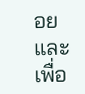อยและเพื่อ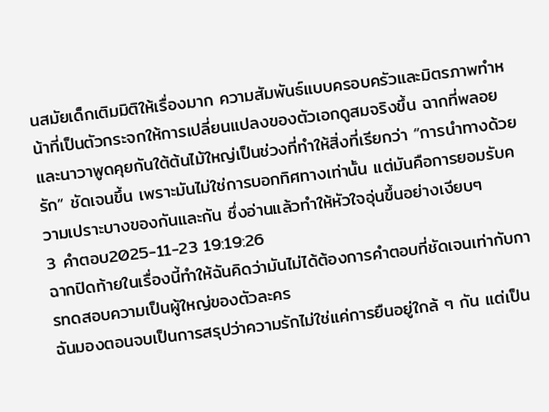นสมัยเด็กเติมมิติให้เรื่องมาก ความสัมพันธ์แบบครอบครัวและมิตรภาพทำหน้าที่เป็นตัวกระจกให้การเปลี่ยนแปลงของตัวเอกดูสมจริงขึ้น ฉากที่พลอยและนาวาพูดคุยกันใต้ต้นไม้ใหญ่เป็นช่วงที่ทำให้สิ่งที่เรียกว่า “การนําทางด้วยรัก” ชัดเจนขึ้น เพราะมันไม่ใช่การบอกทิศทางเท่านั้น แต่มันคือการยอมรับความเปราะบางของกันและกัน ซึ่งอ่านแล้วทำให้หัวใจอุ่นขึ้นอย่างเงียบๆ
3 คำตอบ2025-11-23 19:19:26
ฉากปิดท้ายในเรื่องนี้ทำให้ฉันคิดว่ามันไม่ได้ต้องการคำตอบที่ชัดเจนเท่ากับการทดสอบความเป็นผู้ใหญ่ของตัวละคร
ฉันมองตอนจบเป็นการสรุปว่าความรักไม่ใช่แค่การยืนอยู่ใกล้ ๆ กัน แต่เป็น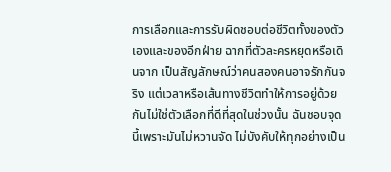การเลือกและการรับผิดชอบต่อชีวิตทั้งของตัวเองและของอีกฝ่าย ฉากที่ตัวละครหยุดหรือเดินจาก เป็นสัญลักษณ์ว่าคนสองคนอาจรักกันจริง แต่เวลาหรือเส้นทางชีวิตทำให้การอยู่ด้วยกันไม่ใช่ตัวเลือกที่ดีที่สุดในช่วงนั้น ฉันชอบจุดนี้เพราะมันไม่หวานจัด ไม่บังคับให้ทุกอย่างเป็น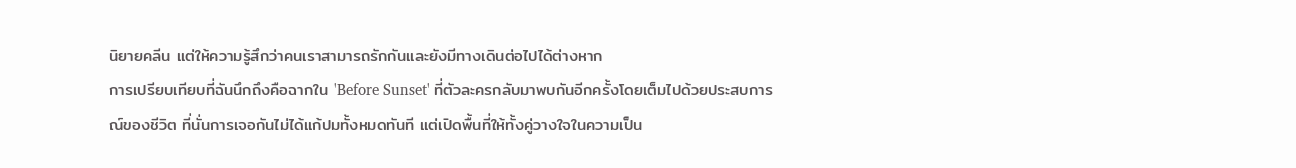นิยายคลีน แต่ให้ความรู้สึกว่าคนเราสามารถรักกันและยังมีทางเดินต่อไปได้ต่างหาก
การเปรียบเทียบที่ฉันนึกถึงคือฉากใน 'Before Sunset' ที่ตัวละครกลับมาพบกันอีกครั้งโดยเต็มไปด้วยประสบการณ์ของชีวิต ที่นั่นการเจอกันไม่ได้แก้ปมทั้งหมดทันที แต่เปิดพื้นที่ให้ทั้งคู่วางใจในความเป็น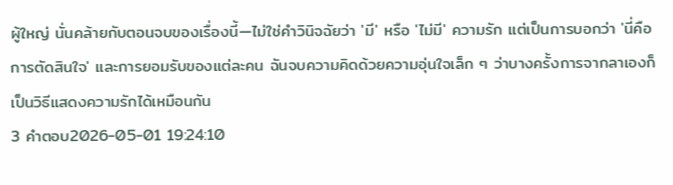ผู้ใหญ่ นั่นคล้ายกับตอนจบของเรื่องนี้—ไม่ใช่คำวินิจฉัยว่า 'มี' หรือ 'ไม่มี' ความรัก แต่เป็นการบอกว่า 'นี่คือการตัดสินใจ' และการยอมรับของแต่ละคน ฉันจบความคิดด้วยความอุ่นใจเล็ก ๆ ว่าบางครั้งการจากลาเองก็เป็นวิธีแสดงความรักได้เหมือนกัน
3 คำตอบ2026-05-01 19:24:10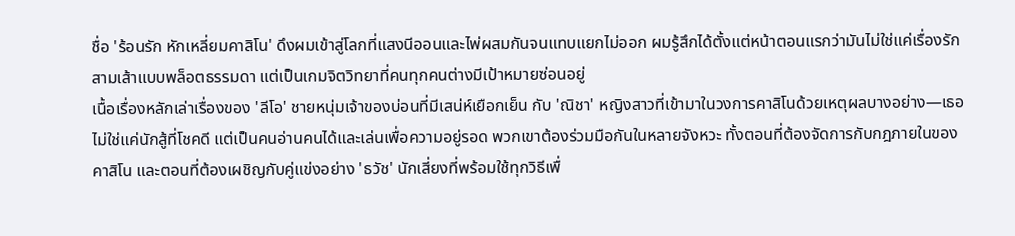ชื่อ 'ร้อนรัก หักเหลี่ยมคาสิโน' ดึงผมเข้าสู่โลกที่แสงนีออนและไพ่ผสมกันจนแทบแยกไม่ออก ผมรู้สึกได้ตั้งแต่หน้าตอนแรกว่ามันไม่ใช่แค่เรื่องรักสามเส้าแบบพล็อตธรรมดา แต่เป็นเกมจิตวิทยาที่คนทุกคนต่างมีเป้าหมายซ่อนอยู่
เนื้อเรื่องหลักเล่าเรื่องของ 'ลีโอ' ชายหนุ่มเจ้าของบ่อนที่มีเสน่ห์เยือกเย็น กับ 'ณิชา' หญิงสาวที่เข้ามาในวงการคาสิโนด้วยเหตุผลบางอย่าง—เธอไม่ใช่แค่นักสู้ที่โชคดี แต่เป็นคนอ่านคนได้และเล่นเพื่อความอยู่รอด พวกเขาต้องร่วมมือกันในหลายจังหวะ ทั้งตอนที่ต้องจัดการกับกฎภายในของคาสิโน และตอนที่ต้องเผชิญกับคู่แข่งอย่าง 'ธวัช' นักเสี่ยงที่พร้อมใช้ทุกวิธีเพื่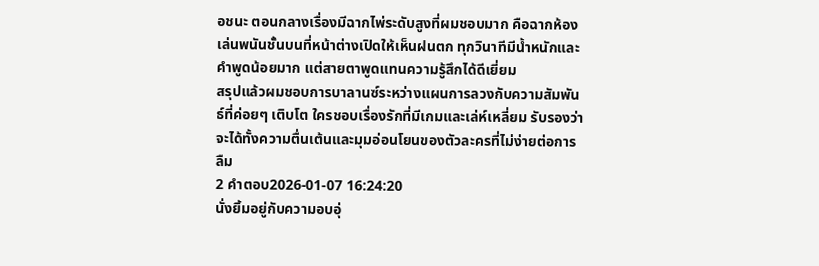อชนะ ตอนกลางเรื่องมีฉากไพ่ระดับสูงที่ผมชอบมาก คือฉากห้องเล่นพนันชั้นบนที่หน้าต่างเปิดให้เห็นฝนตก ทุกวินาทีมีน้ำหนักและคำพูดน้อยมาก แต่สายตาพูดแทนความรู้สึกได้ดีเยี่ยม
สรุปแล้วผมชอบการบาลานซ์ระหว่างแผนการลวงกับความสัมพันธ์ที่ค่อยๆ เติบโต ใครชอบเรื่องรักที่มีเกมและเล่ห์เหลี่ยม รับรองว่าจะได้ทั้งความตื่นเต้นและมุมอ่อนโยนของตัวละครที่ไม่ง่ายต่อการลืม
2 คำตอบ2026-01-07 16:24:20
นั่งยิ้มอยู่กับความอบอุ่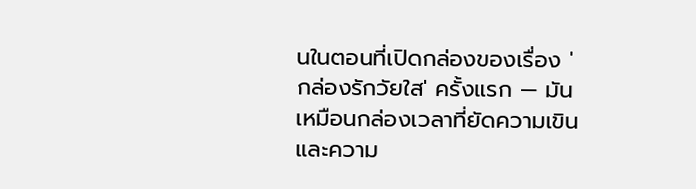นในตอนที่เปิดกล่องของเรื่อง 'กล่องรักวัยใส' ครั้งแรก — มันเหมือนกล่องเวลาที่ยัดความเขินและความ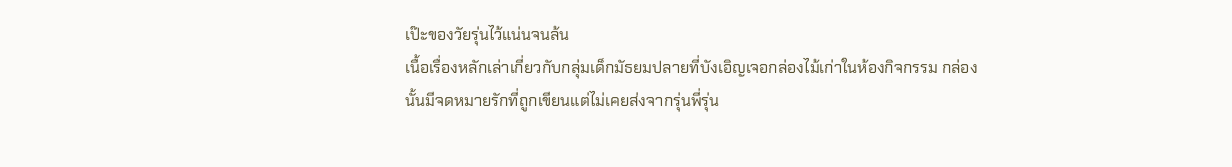เป๊ะของวัยรุ่นไว้แน่นจนล้น
เนื้อเรื่องหลักเล่าเกี่ยวกับกลุ่มเด็กมัธยมปลายที่บังเอิญเจอกล่องไม้เก่าในห้องกิจกรรม กล่องนั้นมีจดหมายรักที่ถูกเขียนแต่ไม่เคยส่งจากรุ่นพี่รุ่น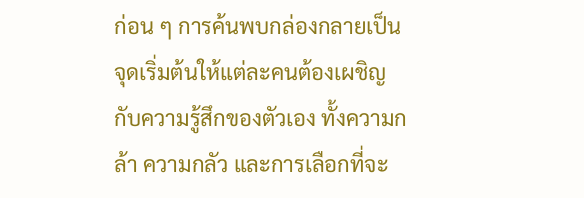ก่อน ๆ การค้นพบกล่องกลายเป็นจุดเริ่มต้นให้แต่ละคนต้องเผชิญกับความรู้สึกของตัวเอง ทั้งความกล้า ความกลัว และการเลือกที่จะ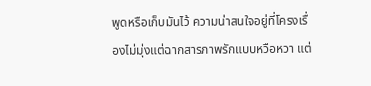พูดหรือเก็บมันไว้ ความน่าสนใจอยู่ที่โครงเรื่องไม่มุ่งแต่ฉากสารภาพรักแบบหวือหวา แต่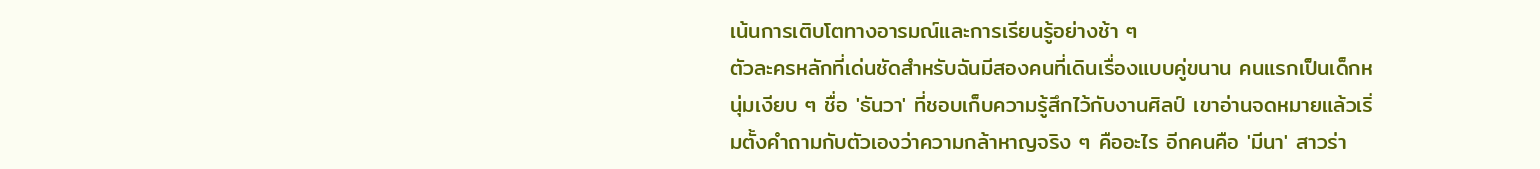เน้นการเติบโตทางอารมณ์และการเรียนรู้อย่างช้า ๆ
ตัวละครหลักที่เด่นชัดสำหรับฉันมีสองคนที่เดินเรื่องแบบคู่ขนาน คนแรกเป็นเด็กหนุ่มเงียบ ๆ ชื่อ 'ธันวา' ที่ชอบเก็บความรู้สึกไว้กับงานศิลป์ เขาอ่านจดหมายแล้วเริ่มตั้งคำถามกับตัวเองว่าความกล้าหาญจริง ๆ คืออะไร อีกคนคือ 'มีนา' สาวร่า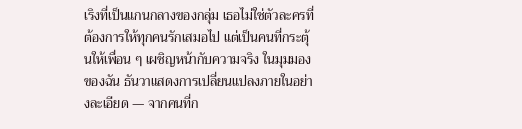เริงที่เป็นแกนกลางของกลุ่ม เธอไม่ใช่ตัวละครที่ต้องการให้ทุกคนรักเสมอไป แต่เป็นคนที่กระตุ้นให้เพื่อน ๆ เผชิญหน้ากับความจริง ในมุมมองของฉัน ธันวาแสดงการเปลี่ยนแปลงภายในอย่างละเอียด — จากคนที่ก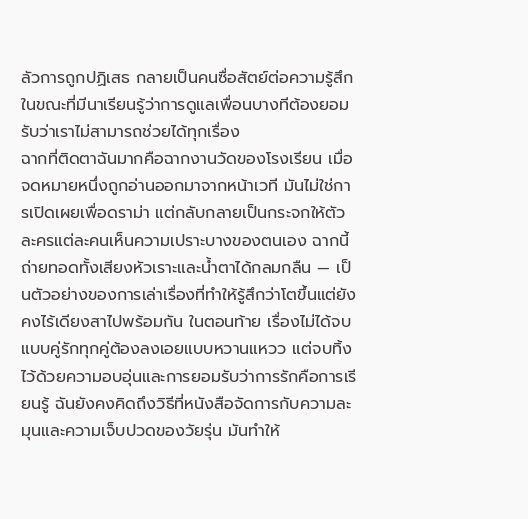ลัวการถูกปฏิเสธ กลายเป็นคนซื่อสัตย์ต่อความรู้สึก ในขณะที่มีนาเรียนรู้ว่าการดูแลเพื่อนบางทีต้องยอมรับว่าเราไม่สามารถช่วยได้ทุกเรื่อง
ฉากที่ติดตาฉันมากคือฉากงานวัดของโรงเรียน เมื่อจดหมายหนึ่งถูกอ่านออกมาจากหน้าเวที มันไม่ใช่การเปิดเผยเพื่อดราม่า แต่กลับกลายเป็นกระจกให้ตัวละครแต่ละคนเห็นความเปราะบางของตนเอง ฉากนี้ถ่ายทอดทั้งเสียงหัวเราะและน้ำตาได้กลมกลืน — เป็นตัวอย่างของการเล่าเรื่องที่ทำให้รู้สึกว่าโตขึ้นแต่ยังคงไร้เดียงสาไปพร้อมกัน ในตอนท้าย เรื่องไม่ได้จบแบบคู่รักทุกคู่ต้องลงเอยแบบหวานแหวว แต่จบทิ้งไว้ด้วยความอบอุ่นและการยอมรับว่าการรักคือการเรียนรู้ ฉันยังคงคิดถึงวิธีที่หนังสือจัดการกับความละมุนและความเจ็บปวดของวัยรุ่น มันทำให้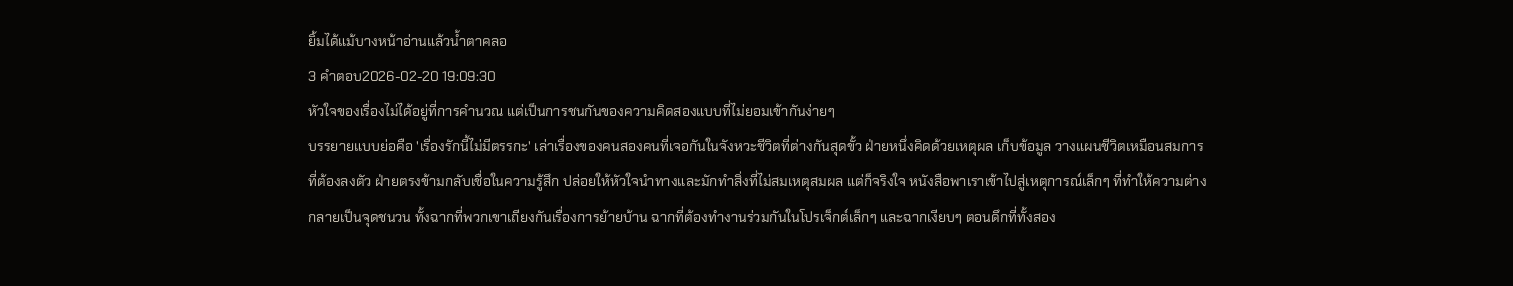ยิ้มได้แม้บางหน้าอ่านแล้วน้ำตาคลอ
3 คำตอบ2026-02-20 19:09:30
หัวใจของเรื่องไม่ได้อยู่ที่การคำนวณ แต่เป็นการชนกันของความคิดสองแบบที่ไม่ยอมเข้ากันง่ายๆ
บรรยายแบบย่อคือ 'เรื่องรักนี้ไม่มีตรรกะ' เล่าเรื่องของคนสองคนที่เจอกันในจังหวะชีวิตที่ต่างกันสุดขั้ว ฝ่ายหนึ่งคิดด้วยเหตุผล เก็บข้อมูล วางแผนชีวิตเหมือนสมการที่ต้องลงตัว ฝ่ายตรงข้ามกลับเชื่อในความรู้สึก ปล่อยให้หัวใจนำทางและมักทำสิ่งที่ไม่สมเหตุสมผล แต่ก็จริงใจ หนังสือพาเราเข้าไปสู่เหตุการณ์เล็กๆ ที่ทำให้ความต่างกลายเป็นจุดชนวน ทั้งฉากที่พวกเขาเถียงกันเรื่องการย้ายบ้าน ฉากที่ต้องทำงานร่วมกันในโปรเจ็กต์เล็กๆ และฉากเงียบๆ ตอนดึกที่ทั้งสอง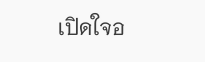เปิดใจอ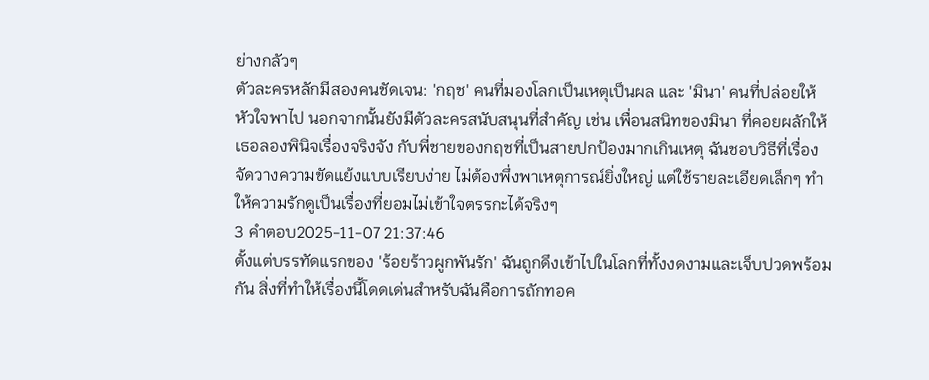ย่างกลัวๆ
ตัวละครหลักมีสองคนชัดเจน: 'กฤช' คนที่มองโลกเป็นเหตุเป็นผล และ 'มินา' คนที่ปล่อยให้หัวใจพาไป นอกจากนั้นยังมีตัวละครสนับสนุนที่สำคัญ เช่น เพื่อนสนิทของมินา ที่คอยผลักให้เธอลองพินิจเรื่องจริงจัง กับพี่ชายของกฤชที่เป็นสายปกป้องมากเกินเหตุ ฉันชอบวิธีที่เรื่องจัดวางความขัดแย้งแบบเรียบง่าย ไม่ต้องพึ่งพาเหตุการณ์ยิ่งใหญ่ แต่ใช้รายละเอียดเล็กๆ ทำให้ความรักดูเป็นเรื่องที่ยอมไม่เข้าใจตรรกะได้จริงๆ
3 คำตอบ2025-11-07 21:37:46
ตั้งแต่บรรทัดแรกของ 'ร้อยร้าวผูกพันรัก' ฉันถูกดึงเข้าไปในโลกที่ทั้งงดงามและเจ็บปวดพร้อมกัน สิ่งที่ทำให้เรื่องนี้โดดเด่นสำหรับฉันคือการถักทอค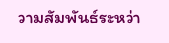วามสัมพันธ์ระหว่า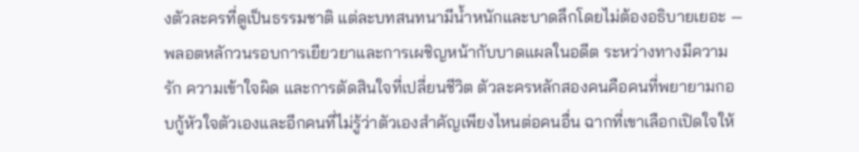งตัวละครที่ดูเป็นธรรมชาติ แต่ละบทสนทนามีน้ำหนักและบาดลึกโดยไม่ต้องอธิบายเยอะ — พลอตหลักวนรอบการเยียวยาและการเผชิญหน้ากับบาดแผลในอดีต ระหว่างทางมีความรัก ความเข้าใจผิด และการตัดสินใจที่เปลี่ยนชีวิต ตัวละครหลักสองคนคือคนที่พยายามกอบกู้หัวใจตัวเองและอีกคนที่ไม่รู้ว่าตัวเองสำคัญเพียงไหนต่อคนอื่น ฉากที่เขาเลือกเปิดใจให้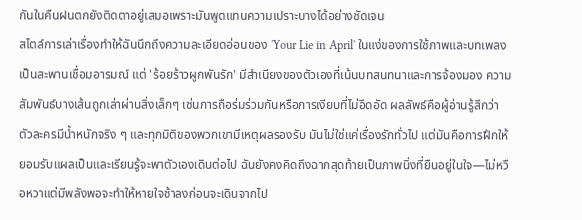กันในคืนฝนตกยังติดตาอยู่เสมอเพราะมันพูดแทนความเปราะบางได้อย่างชัดเจน
สไตล์การเล่าเรื่องทำให้ฉันนึกถึงความละเอียดอ่อนของ 'Your Lie in April' ในแง่ของการใช้ภาพและบทเพลงเป็นสะพานเชื่อมอารมณ์ แต่ 'ร้อยร้าวผูกพันรัก' มีสำเนียงของตัวเองที่เน้นบทสนทนาและการจ้องมอง ความสัมพันธ์บางเส้นถูกเล่าผ่านสิ่งเล็กๆ เช่นการถือร่มร่วมกันหรือการเงียบที่ไม่อึดอัด ผลลัพธ์คือผู้อ่านรู้สึกว่าตัวละครมีน้ำหนักจริง ๆ และทุกมิติของพวกเขามีเหตุผลรองรับ มันไม่ใช่แค่เรื่องรักทั่วไป แต่มันคือการฝึกให้ยอมรับแผลเป็นและเรียนรู้จะพาตัวเองเดินต่อไป ฉันยังคงคิดถึงฉากสุดท้ายเป็นภาพนิ่งที่ยืนอยู่ในใจ—ไม่หวือหวาแต่มีพลังพอจะทำให้หายใจช้าลงก่อนจะเดินจากไป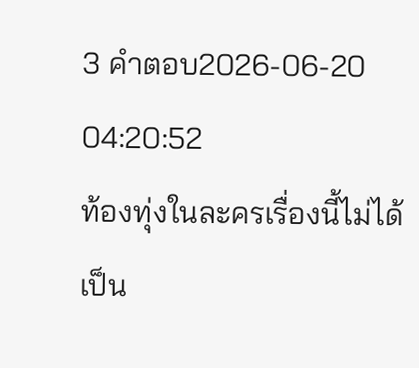3 คำตอบ2026-06-20 04:20:52
ท้องทุ่งในละครเรื่องนี้ไม่ได้เป็น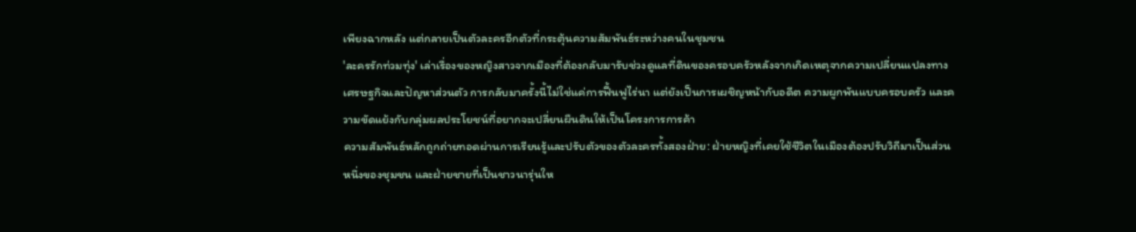เพียงฉากหลัง แต่กลายเป็นตัวละครอีกตัวที่กระตุ้นความสัมพันธ์ระหว่างคนในชุมชน
'ละครรักท่วมทุ่ง' เล่าเรื่องของหญิงสาวจากเมืองที่ต้องกลับมารับช่วงดูแลที่ดินของครอบครัวหลังจากเกิดเหตุจากความเปลี่ยนแปลงทางเศรษฐกิจและปัญหาส่วนตัว การกลับมาครั้งนี้ไม่ใช่แค่การฟื้นฟูไร่นา แต่ยังเป็นการเผชิญหน้ากับอดีต ความผูกพันแบบครอบครัว และความขัดแย้งกับกลุ่มผลประโยชน์ที่อยากจะเปลี่ยนผืนดินให้เป็นโครงการการค้า
ความสัมพันธ์หลักถูกถ่ายทอดผ่านการเรียนรู้และปรับตัวของตัวละครทั้งสองฝ่าย: ฝ่ายหญิงที่เคยใช้ชีวิตในเมืองต้องปรับวิถีมาเป็นส่วนหนึ่งของชุมชน และฝ่ายชายที่เป็นชาวนารุ่นให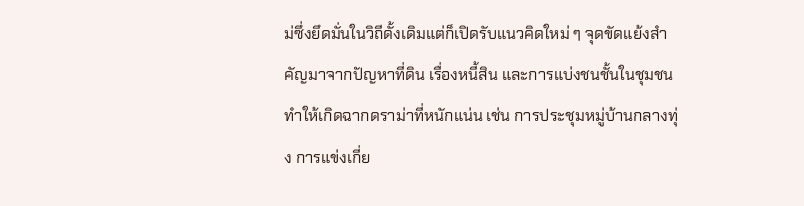ม่ซึ่งยึดมั่นในวิถีดั้งเดิมแต่ก็เปิดรับแนวคิดใหม่ ๆ จุดขัดแย้งสำคัญมาจากปัญหาที่ดิน เรื่องหนี้สิน และการแบ่งชนชั้นในชุมชน ทำให้เกิดฉากดราม่าที่หนักแน่น เช่น การประชุมหมู่บ้านกลางทุ่ง การแข่งเกี่ย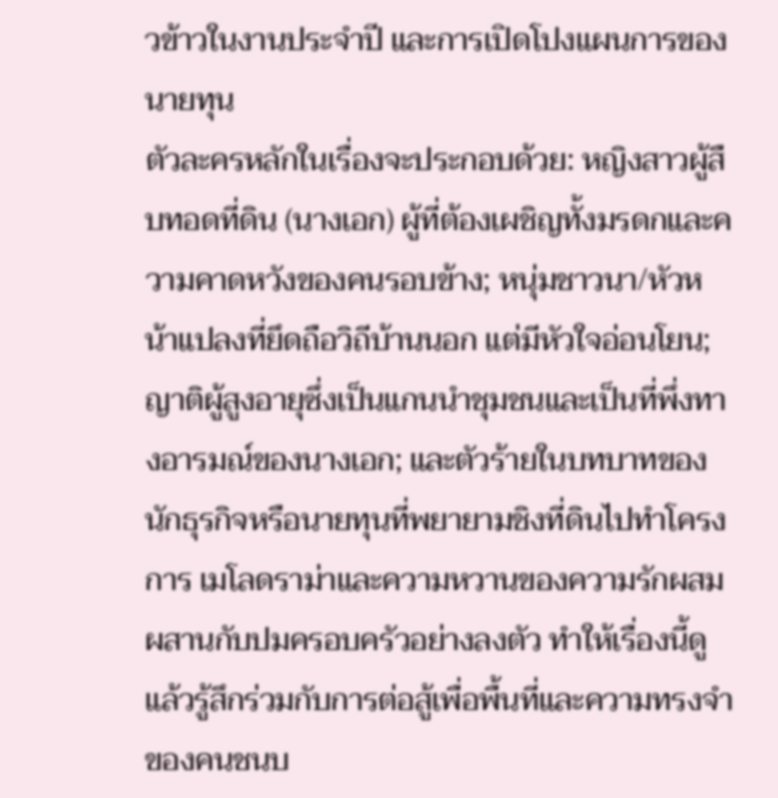วข้าวในงานประจำปี และการเปิดโปงแผนการของนายทุน
ตัวละครหลักในเรื่องจะประกอบด้วย: หญิงสาวผู้สืบทอดที่ดิน (นางเอก) ผู้ที่ต้องเผชิญทั้งมรดกและความคาดหวังของคนรอบข้าง; หนุ่มชาวนา/หัวหน้าแปลงที่ยึดถือวิถีบ้านนอก แต่มีหัวใจอ่อนโยน; ญาติผู้สูงอายุซึ่งเป็นแกนนำชุมชนและเป็นที่พึ่งทางอารมณ์ของนางเอก; และตัวร้ายในบทบาทของนักธุรกิจหรือนายทุนที่พยายามชิงที่ดินไปทำโครงการ เมโลดราม่าและความหวานของความรักผสมผสานกับปมครอบครัวอย่างลงตัว ทำให้เรื่องนี้ดูแล้วรู้สึกร่วมกับการต่อสู้เพื่อพื้นที่และความทรงจำของคนชนบ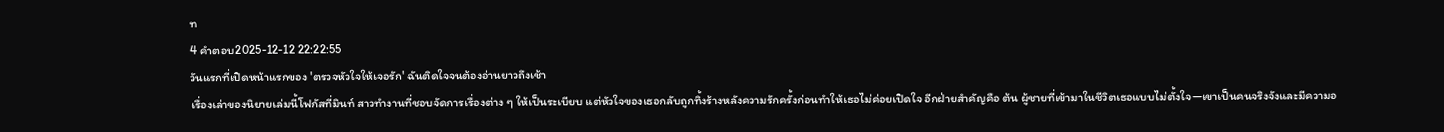ท
4 คำตอบ2025-12-12 22:22:55
วันแรกที่เปิดหน้าแรกของ 'ตรวจหัวใจให้เจอรัก' ฉันติดใจจนต้องอ่านยาวถึงเช้า
เรื่องเล่าของนิยายเล่มนี้โฟกัสที่มินท์ สาวทำงานที่ชอบจัดการเรื่องต่าง ๆ ให้เป็นระเบียบ แต่หัวใจของเธอกลับถูกทิ้งร้างหลังความรักครั้งก่อนทำให้เธอไม่ค่อยเปิดใจ อีกฝ่ายสำคัญคือ ต้น ผู้ชายที่เข้ามาในชีวิตเธอแบบไม่ตั้งใจ—เขาเป็นคนจริงจังและมีความอ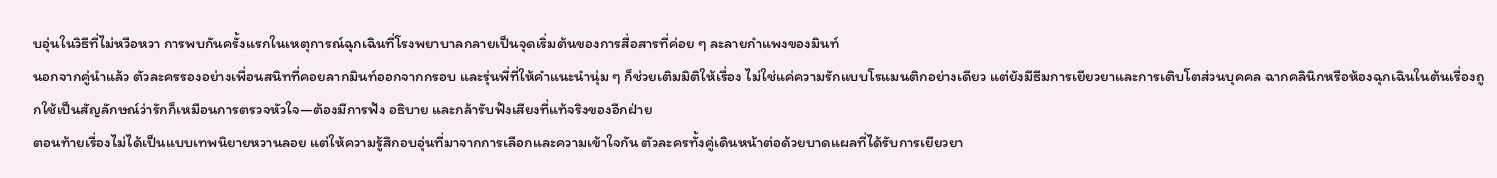บอุ่นในวิธีที่ไม่หวือหวา การพบกันครั้งแรกในเหตุการณ์ฉุกเฉินที่โรงพยาบาลกลายเป็นจุดเริ่มต้นของการสื่อสารที่ค่อย ๆ ละลายกำแพงของมินท์
นอกจากคู่นำแล้ว ตัวละครรองอย่างเพื่อนสนิทที่คอยลากมินท์ออกจากกรอบ และรุ่นพี่ที่ให้คําแนะนำนุ่ม ๆ ก็ช่วยเติมมิติให้เรื่อง ไม่ใช่แค่ความรักแบบโรแมนติกอย่างเดียว แต่ยังมีธีมการเยียวยาและการเติบโตส่วนบุคคล ฉากคลินิกหรือห้องฉุกเฉินในต้นเรื่องถูกใช้เป็นสัญลักษณ์ว่ารักก็เหมือนการตรวจหัวใจ—ต้องมีการฟัง อธิบาย และกล้ารับฟังเสียงที่แท้จริงของอีกฝ่าย
ตอนท้ายเรื่องไม่ได้เป็นแบบเทพนิยายหวานลอย แต่ให้ความรู้สึกอบอุ่นที่มาจากการเลือกและความเข้าใจกัน ตัวละครทั้งคู่เดินหน้าต่อด้วยบาดแผลที่ได้รับการเยียวยา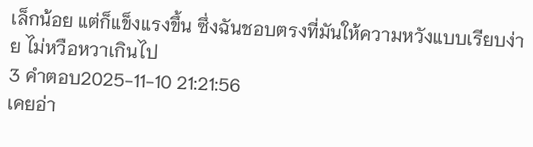เล็กน้อย แต่ก็แข็งแรงขึ้น ซึ่งฉันชอบตรงที่มันให้ความหวังแบบเรียบง่าย ไม่หวือหวาเกินไป
3 คำตอบ2025-11-10 21:21:56
เคยอ่า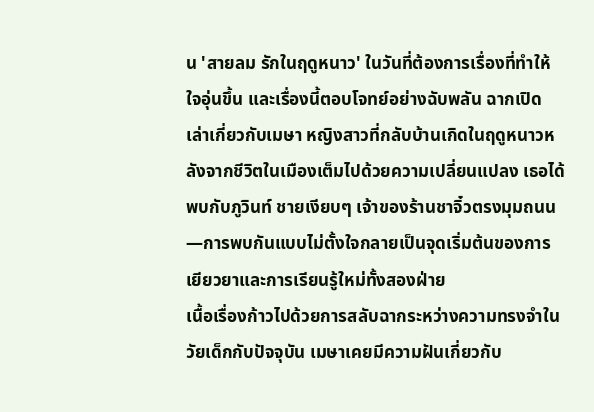น 'สายลม รักในฤดูหนาว' ในวันที่ต้องการเรื่องที่ทำให้ใจอุ่นขึ้น และเรื่องนี้ตอบโจทย์อย่างฉับพลัน ฉากเปิดเล่าเกี่ยวกับเมษา หญิงสาวที่กลับบ้านเกิดในฤดูหนาวหลังจากชีวิตในเมืองเต็มไปด้วยความเปลี่ยนแปลง เธอได้พบกับภูวินท์ ชายเงียบๆ เจ้าของร้านชาจิ๋วตรงมุมถนน—การพบกันแบบไม่ตั้งใจกลายเป็นจุดเริ่มต้นของการเยียวยาและการเรียนรู้ใหม่ทั้งสองฝ่าย
เนื้อเรื่องก้าวไปด้วยการสลับฉากระหว่างความทรงจำในวัยเด็กกับปัจจุบัน เมษาเคยมีความฝันเกี่ยวกับ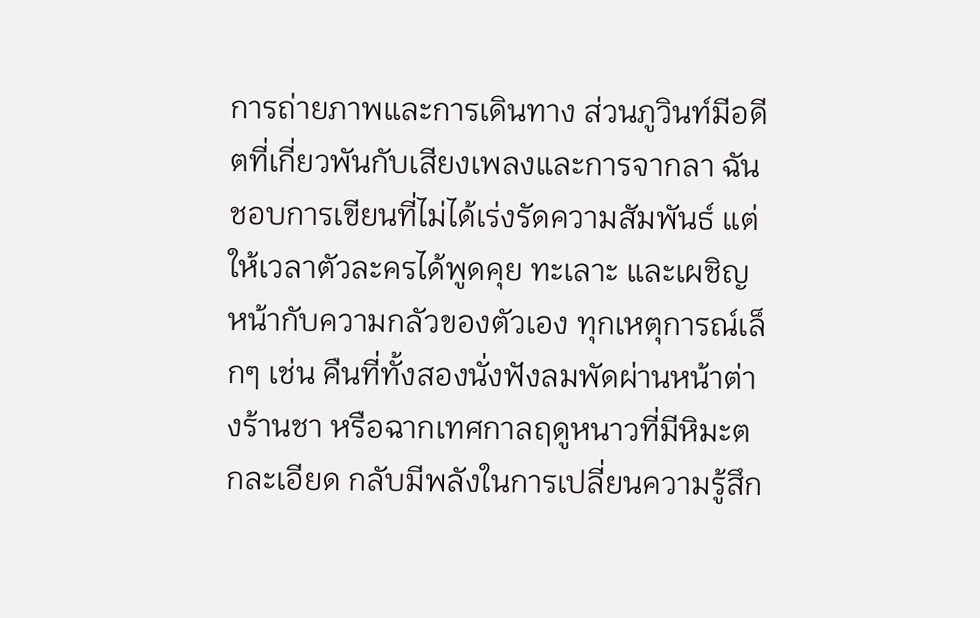การถ่ายภาพและการเดินทาง ส่วนภูวินท์มีอดีตที่เกี่ยวพันกับเสียงเพลงและการจากลา ฉันชอบการเขียนที่ไม่ได้เร่งรัดความสัมพันธ์ แต่ให้เวลาตัวละครได้พูดคุย ทะเลาะ และเผชิญหน้ากับความกลัวของตัวเอง ทุกเหตุการณ์เล็กๆ เช่น คืนที่ทั้งสองนั่งฟังลมพัดผ่านหน้าต่างร้านชา หรือฉากเทศกาลฤดูหนาวที่มีหิมะตกละเอียด กลับมีพลังในการเปลี่ยนความรู้สึก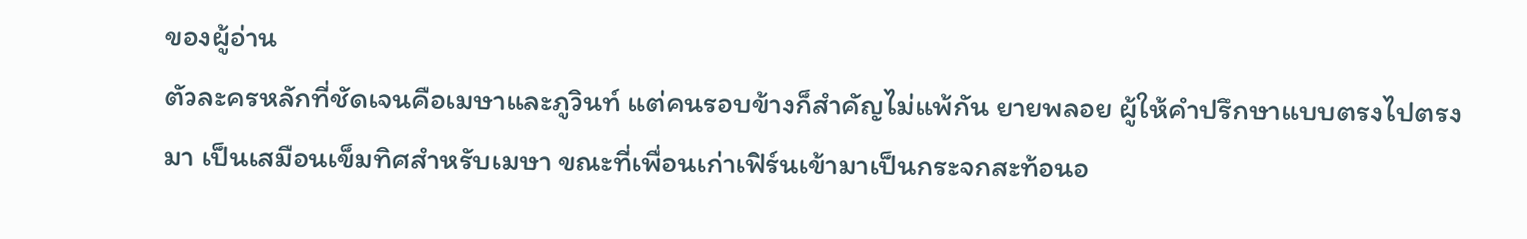ของผู้อ่าน
ตัวละครหลักที่ชัดเจนคือเมษาและภูวินท์ แต่คนรอบข้างก็สำคัญไม่แพ้กัน ยายพลอย ผู้ให้คำปรึกษาแบบตรงไปตรงมา เป็นเสมือนเข็มทิศสำหรับเมษา ขณะที่เพื่อนเก่าเฟิร์นเข้ามาเป็นกระจกสะท้อนอ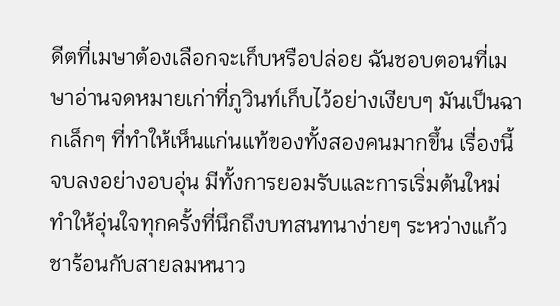ดีตที่เมษาต้องเลือกจะเก็บหรือปล่อย ฉันชอบตอนที่เมษาอ่านจดหมายเก่าที่ภูวินท์เก็บไว้อย่างเงียบๆ มันเป็นฉากเล็กๆ ที่ทำให้เห็นแก่นแท้ของทั้งสองคนมากขึ้น เรื่องนี้จบลงอย่างอบอุ่น มีทั้งการยอมรับและการเริ่มต้นใหม่ ทำให้อุ่นใจทุกครั้งที่นึกถึงบทสนทนาง่ายๆ ระหว่างแก้วชาร้อนกับสายลมหนาว